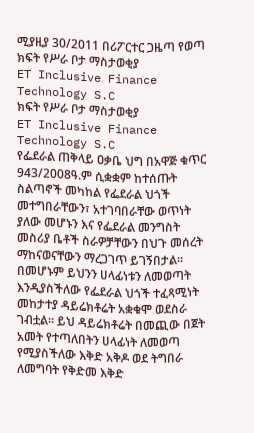ሚያዚያ 30/2011 በሪፖርተር ጋዜጣ የወጣ
ክፍት የሥራ ቦታ ማስታወቂያ
ET Inclusive Finance Technology S.C
ክፍት የሥራ ቦታ ማስታወቂያ
ET Inclusive Finance Technology S.C
የፌደራል ጠቅላይ ዐቃቤ ህግ በአዋጅ ቁጥር 943/2008ዓ.ም ሲቋቋም ከተሰጡት ስልጣኖች መካከል የፌደራል ህጎች መተግበራቸውን፣ አተገባበራቸው ወጥነት ያለው መሆኑን እና የፌደራል መንግስት መስሪያ ቤቶች ስራዎቻቸውን በህጉ መሰረት ማከናወናቸውን ማረጋገጥ ይገኝበታል፡፡
በመሆኑም ይህንን ሀላፊነቱን ለመወጣት እንዲያስችለው የፌደራል ህጎች ተፈጻሚነት መከታተያ ዳይሬክቶሬት አቋቁሞ ወደስራ ገብቷል፡፡ ይህ ዳይሬክቶሬት በመጪው በጀት አመት የተጣለበትን ሀላፊነት ለመወጣ የሚያስችለው እቅድ አቅዶ ወደ ትግበራ ለመግባት የቅድመ እቅድ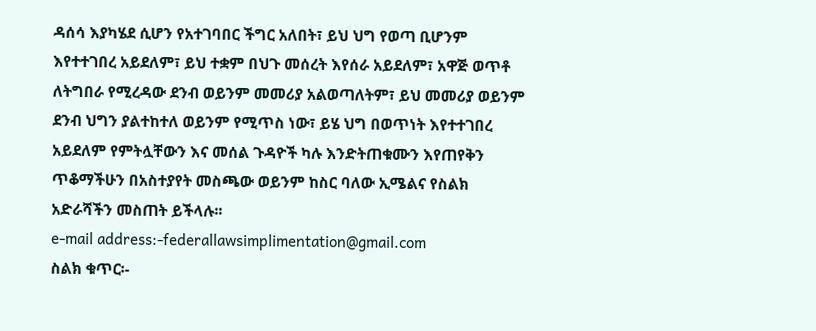ዳሰሳ እያካሄደ ሲሆን የአተገባበር ችግር አለበት፣ ይህ ህግ የወጣ ቢሆንም እየተተገበረ አይደለም፣ ይህ ተቋም በህጉ መሰረት እየሰራ አይደለም፣ አዋጅ ወጥቶ ለትግበራ የሚረዳው ደንብ ወይንም መመሪያ አልወጣለትም፣ ይህ መመሪያ ወይንም ደንብ ህግን ያልተከተለ ወይንም የሚጥስ ነው፣ ይሄ ህግ በወጥነት እየተተገበረ አይደለም የምትሏቸውን እና መሰል ጉዳዮች ካሉ እንድትጠቁሙን እየጠየቅን ጥቆማችሁን በአስተያየት መስጫው ወይንም ከስር ባለው ኢሜልና የስልክ አድራሻችን መስጠት ይችላሉ፡፡
e-mail address:-federallawsimplimentation@gmail.com
ስልክ ቁጥር፡-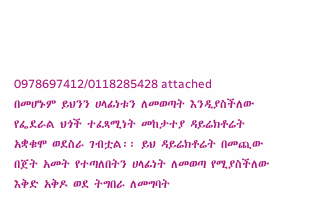0978697412/0118285428 attached
በመሆኑም ይህንን ሀላፊነቱን ለመወጣት እንዲያስችለው የፌደራል ህጎች ተፈጻሚነት መከታተያ ዳይሬክቶሬት አቋቁሞ ወደስራ ገብቷል፡፡ ይህ ዳይሬክቶሬት በመጪው በጀት አመት የተጣለበትን ሀላፊነት ለመወጣ የሚያስችለው እቅድ አቅዶ ወደ ትግበራ ለመግባት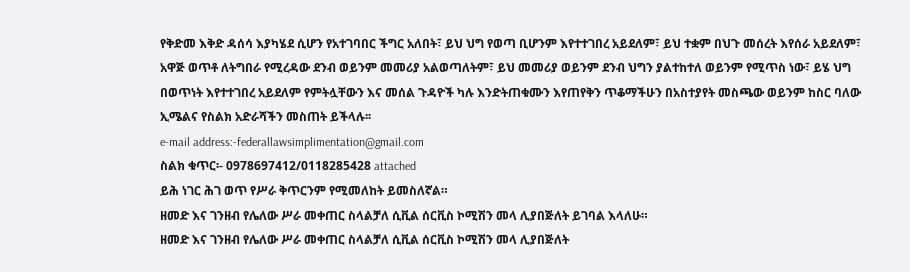የቅድመ እቅድ ዳሰሳ እያካሄደ ሲሆን የአተገባበር ችግር አለበት፣ ይህ ህግ የወጣ ቢሆንም እየተተገበረ አይደለም፣ ይህ ተቋም በህጉ መሰረት እየሰራ አይደለም፣ አዋጅ ወጥቶ ለትግበራ የሚረዳው ደንብ ወይንም መመሪያ አልወጣለትም፣ ይህ መመሪያ ወይንም ደንብ ህግን ያልተከተለ ወይንም የሚጥስ ነው፣ ይሄ ህግ በወጥነት እየተተገበረ አይደለም የምትሏቸውን እና መሰል ጉዳዮች ካሉ እንድትጠቁሙን እየጠየቅን ጥቆማችሁን በአስተያየት መስጫው ወይንም ከስር ባለው ኢሜልና የስልክ አድራሻችን መስጠት ይችላሉ፡፡
e-mail address:-federallawsimplimentation@gmail.com
ስልክ ቁጥር፡- 0978697412/0118285428 attached
ይሕ ነገር ሕገ ወጥ የሥራ ቅጥርንም የሚመለከት ይመስለኛል።
ዘመድ እና ገንዘብ የሌለው ሥራ መቀጠር ስላልቻለ ሲቪል ሰርቪስ ኮሚሽን መላ ሊያበጅለት ይገባል እላለሁ።
ዘመድ እና ገንዘብ የሌለው ሥራ መቀጠር ስላልቻለ ሲቪል ሰርቪስ ኮሚሽን መላ ሊያበጅለት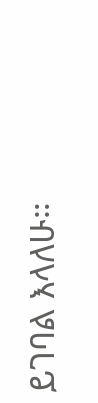ይገባል እላለሁ።